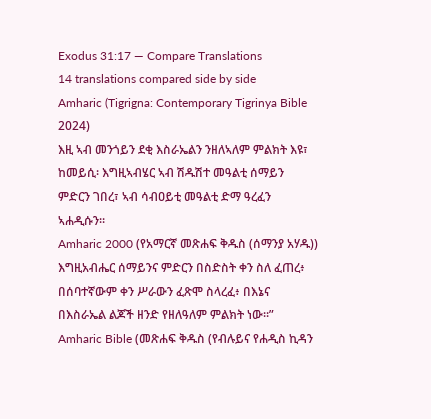Exodus 31:17 — Compare Translations
14 translations compared side by side
Amharic (Tigrigna: Contemporary Tigrinya Bible 2024)
እዚ ኣብ መንጎይን ደቂ እስራኤልን ንዘለኣለም ምልክት እዩ፣ ከመይሲ፡ እግዚኣብሄር ኣብ ሽዱሽተ መዓልቲ ሰማይን ምድርን ገበረ፣ ኣብ ሳብዐይቲ መዓልቲ ድማ ዓረፈን ኣሐዲሱን።
Amharic 2000 (የአማርኛ መጽሐፍ ቅዱስ (ሰማንያ አሃዱ))
እግዚአብሔር ሰማይንና ምድርን በስድስት ቀን ስለ ፈጠረ፥ በሰባተኛውም ቀን ሥራውን ፈጽሞ ስላረፈ፥ በእኔና በእስራኤል ልጆች ዘንድ የዘለዓለም ምልክት ነው።”
Amharic Bible (መጽሐፍ ቅዱስ (የብሉይና የሐዲስ ኪዳን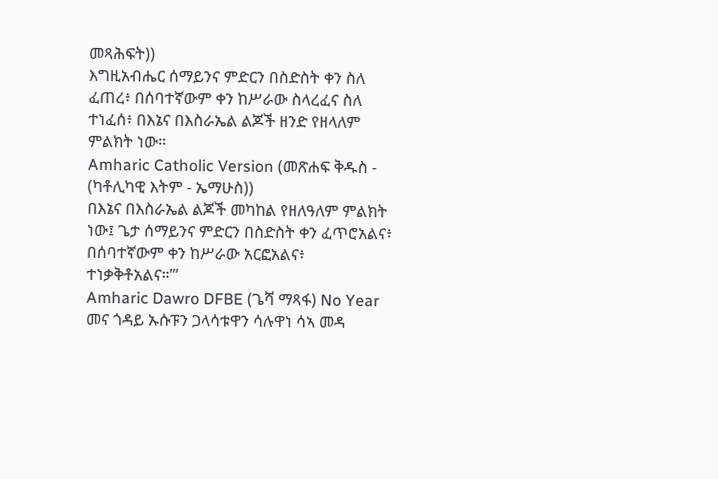መጻሕፍት))
እግዚአብሔር ሰማይንና ምድርን በስድስት ቀን ስለ ፈጠረ፥ በሰባተኛውም ቀን ከሥራው ስላረፈና ስለ ተነፈሰ፥ በእኔና በእስራኤል ልጆች ዘንድ የዘላለም ምልክት ነው።
Amharic Catholic Version (መጽሐፍ ቅዱስ - (ካቶሊካዊ እትም - ኤማሁስ))
በእኔና በእስራኤል ልጆች መካከል የዘለዓለም ምልክት ነው፤ ጌታ ሰማይንና ምድርን በስድስት ቀን ፈጥሮአልና፥ በሰባተኛውም ቀን ከሥራው አርፎአልና፥ ተነቃቅቶአልና።’”
Amharic Dawro DFBE (ጌሻ ማጻፋ) No Year
መና ጎዳይ ኡሱፑን ጋላሳቱዋን ሳሉዋነ ሳኣ መዳ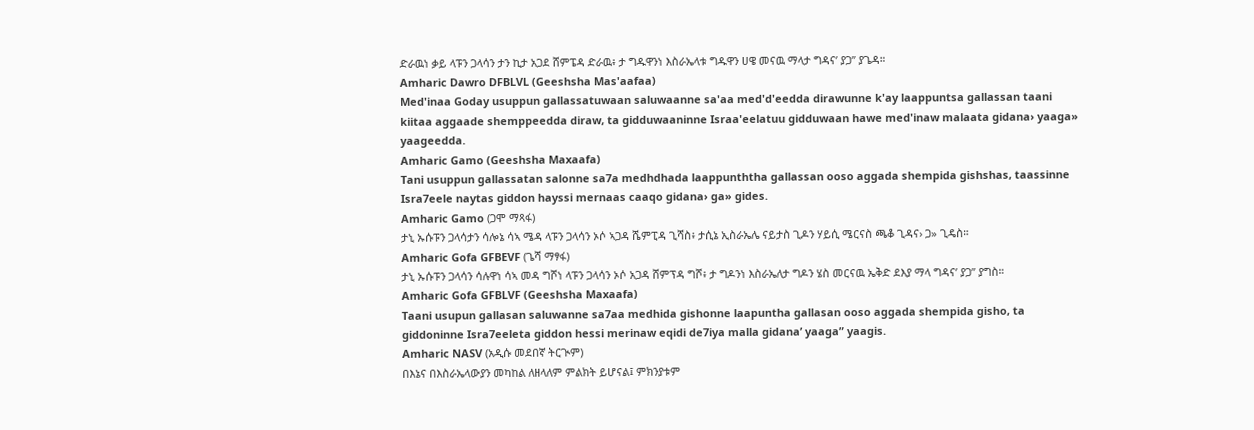ድራዉነ ቃይ ላፑን ጋላሳን ታን ኪታ አጋደ ሸምፔዳ ድራዉ፥ ታ ግዱዋንነ እስራኤላቱ ግዱዋን ሀዌ መናዉ ማላታ ግዳና’ ያጋ” ያጌዳ።
Amharic Dawro DFBLVL (Geeshsha Mas'aafaa)
Med'inaa Goday usuppun gallassatuwaan saluwaanne sa'aa med'd'eedda dirawunne k'ay laappuntsa gallassan taani kiitaa aggaade shemppeedda diraw, ta gidduwaaninne Israa'eelatuu gidduwaan hawe med'inaw malaata gidana› yaaga» yaageedda.
Amharic Gamo (Geeshsha Maxaafa)
Tani usuppun gallassatan salonne sa7a medhdhada laappunththa gallassan ooso aggada shempida gishshas, taassinne Isra7eele naytas giddon hayssi mernaas caaqo gidana› ga» gides.
Amharic Gamo (ጋሞ ማጻፋ)
ታኒ ኡሱፑን ጋላሳታን ሳሎኔ ሳኣ ሜዳ ላፑን ጋላሳን ኦሶ ኣጋዳ ሼምፒዳ ጊሻስ፥ ታሲኔ ኢስራኤሌ ናይታስ ጊዶን ሃይሲ ሜርናስ ጫቆ ጊዳና› ጋ» ጊዴስ።
Amharic Gofa GFBEVF (ጌሻ ማፃፋ)
ታኒ ኡሱፑን ጋላሳን ሳሉዋነ ሳኣ መዳ ግሾነ ላፑን ጋላሳን ኦሶ አጋዳ ሸምፕዳ ግሾ፥ ታ ግዶንነ እስራኤለታ ግዶን ሄስ መርናዉ ኤቅድ ደእያ ማላ ግዳና’ ያጋ” ያግስ።
Amharic Gofa GFBLVF (Geeshsha Maxaafa)
Taani usupun gallasan saluwanne sa7aa medhida gishonne laapuntha gallasan ooso aggada shempida gisho, ta giddoninne Isra7eeleta giddon hessi merinaw eqidi de7iya malla gidana’ yaaga” yaagis.
Amharic NASV (አዲሱ መደበኛ ትርጒም)
በእኔና በእስራኤላውያን መካከል ለዘላለም ምልክት ይሆናል፤ ምክንያቱም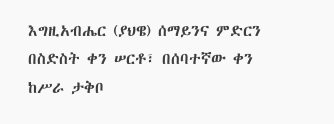እግዚአብሔር (ያህዌ) ሰማይንና ምድርን በስድስት ቀን ሠርቶ፣ በሰባተኛው ቀን ከሥራ ታቅቦ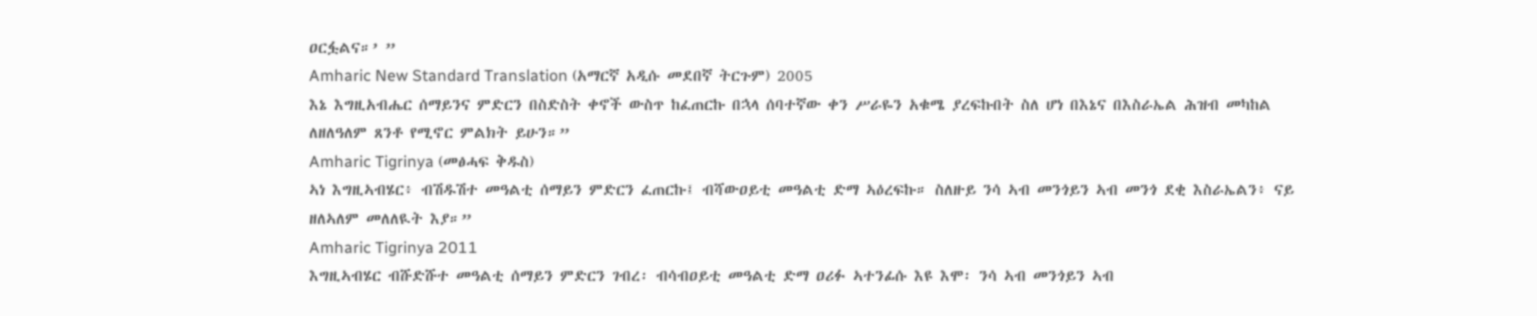ዐርፏልና።’ ”
Amharic New Standard Translation (አማርኛ አዲሱ መደበኛ ትርጉም) 2005
እኔ እግዚአብሔር ሰማይንና ምድርን በስድስት ቀኖች ውስጥ ከፈጠርኩ በኋላ ሰባተኛው ቀን ሥራዬን አቁሜ ያረፍኩበት ስለ ሆነ በእኔና በእስራኤል ሕዝብ መካከል ለዘለዓለም ጸንቶ የሚኖር ምልክት ይሁን።”
Amharic Tigrinya (መፅሓፍ ቅዱስ)
ኣነ እግዚኣብሄር፥ ብሽዱሽተ መዓልቲ ሰማይን ምድርን ፈጠርኩ፤ ብሻውዐይቲ መዓልቲ ድማ ኣዕረፍኩ። ስለዙይ ንሳ ኣብ መንጎይን ኣብ መንጎ ደቂ እስራኤልን፥ ናይ ዘለኣለም መለለዪት እያ።”
Amharic Tigrinya 2011
እግዚኣብሄር ብሹድሹተ መዓልቲ ሰማይን ምድርን ገብረ፡ ብሳብዐይቲ መዓልቲ ድማ ዐሪፉ ኣተንፊሱ እዩ እሞ፡ ንሳ ኣብ መንጎይን ኣብ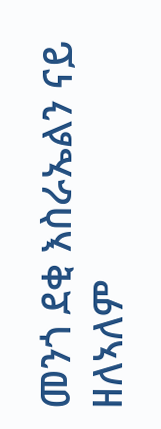መንጎ ደቂ እስራኤልን ናይ ዘለኣለም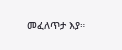መፈለጥታ እያ።